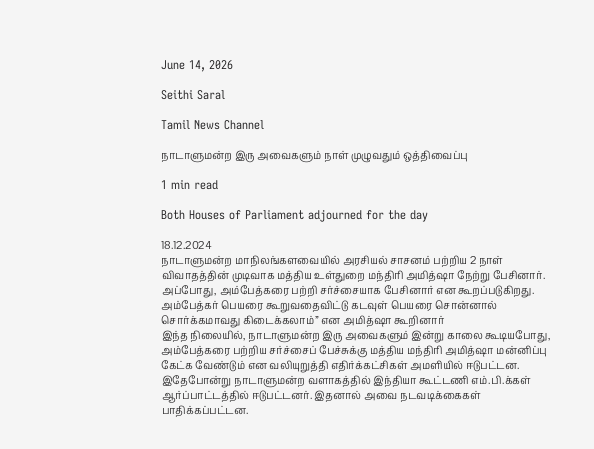June 14, 2026

Seithi Saral

Tamil News Channel

நாடாளுமன்ற இரு அவைகளும் நாள் முழுவதும் ஒத்திவைப்பு

1 min read

Both Houses of Parliament adjourned for the day

18.12.2024
நாடாளுமன்ற மாநிலங்களவையில் அரசியல் சாசனம் பற்றிய 2 நாள் விவாதத்தின் முடிவாக மத்திய உள்துறை மந்திரி அமித்ஷா நேற்று பேசினார். அப்போது, அம்பேத்கரை பற்றி சர்ச்சையாக பேசினார் என கூறப்படுகிறது. அம்பேத்கர் பெயரை கூறுவதைவிட்டு கடவுள் பெயரை சொன்னால் சொர்க்கமாவது கிடைக்கலாம்” என அமித்ஷா கூறினார்
இந்த நிலையில், நாடாளுமன்ற இரு அவைகளும் இன்று காலை கூடியபோது, அம்பேத்கரை பற்றிய சர்ச்சைப் பேச்சுக்கு மத்திய மந்திரி அமித்ஷா மன்னிப்பு கேட்க வேண்டும் என வலியுறுத்தி எதிர்க்கட்சிகள் அமளியில் ஈடுபட்டன. இதேபோன்று நாடாளுமன்ற வளாகத்தில் இந்தியா கூட்டணி எம்.பி.க்கள் ஆர்ப்பாட்டத்தில் ஈடுபட்டனர். இதனால் அவை நடவடிக்கைகள் பாதிக்கப்பட்டன.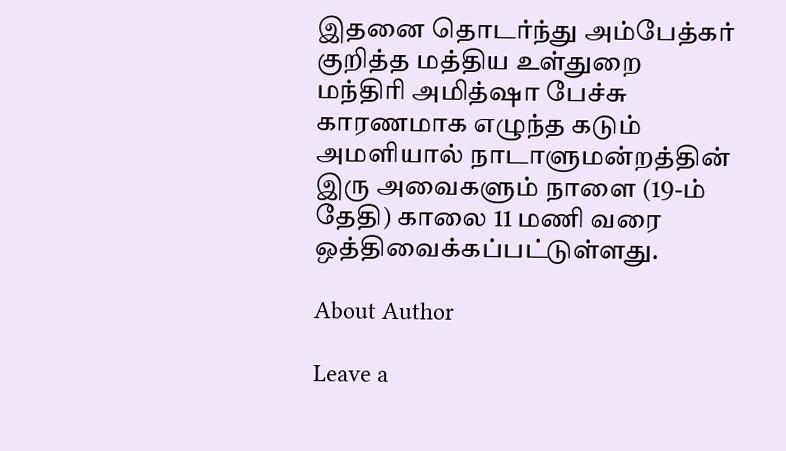இதனை தொடர்ந்து அம்பேத்கர் குறித்த மத்திய உள்துறை மந்திரி அமித்ஷா பேச்சு காரணமாக எழுந்த கடும் அமளியால் நாடாளுமன்றத்தின் இரு அவைகளும் நாளை (19-ம் தேதி) காலை 11 மணி வரை ஒத்திவைக்கப்பட்டுள்ளது.

About Author

Leave a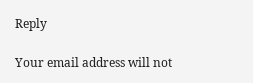Reply

Your email address will not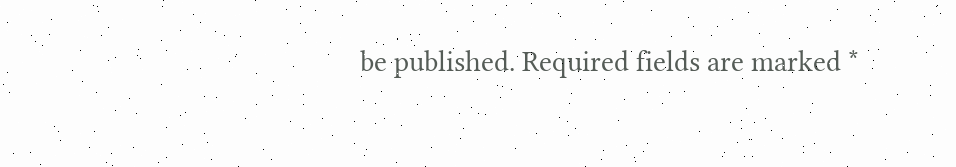be published. Required fields are marked *